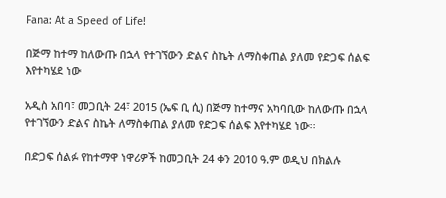Fana: At a Speed of Life!

በጅማ ከተማ ከለውጡ በኋላ የተገኘውን ድልና ስኬት ለማስቀጠል ያለመ የድጋፍ ሰልፍ እየተካሄደ ነው

አዲስ አበባ፣ መጋቢት 24፣ 2015 (ኤፍ ቢ ሲ) በጅማ ከተማና አካባቢው ከለውጡ በኋላ የተገኘውን ድልና ስኬት ለማስቀጠል ያለመ የድጋፍ ሰልፍ እየተካሄደ ነው፡፡

በድጋፍ ሰልፉ የከተማዋ ነዋሪዎች ከመጋቢት 24 ቀን 2010 ዓ.ም ወዲህ በክልሉ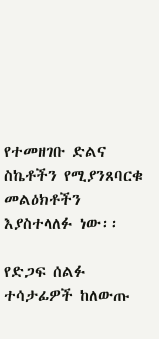የተመዘገቡ ድልና ስኬቶችን የሚያንጸባርቁ መልዕክቶችን እያስተላለፉ ነው፡፡

የድጋፍ ሰልፉ ተሳታፊዎች ከለውጡ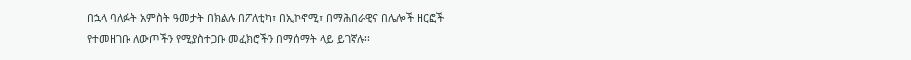በኋላ ባለፉት አምስት ዓመታት በክልሉ በፖለቲካ፣ በኢኮኖሚ፣ በማሕበራዊና በሌሎች ዘርፎች የተመዘገቡ ለውጦችን የሚያስተጋቡ መፈክሮችን በማሰማት ላይ ይገኛሉ፡፡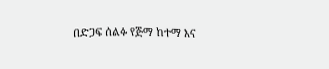በድጋፍ ሰልፉ የጅማ ከተማ እና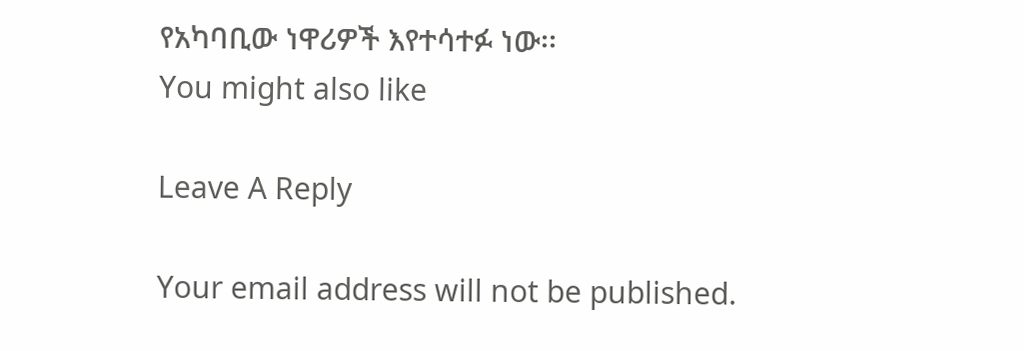የአካባቢው ነዋሪዎች እየተሳተፉ ነው፡፡
You might also like

Leave A Reply

Your email address will not be published.